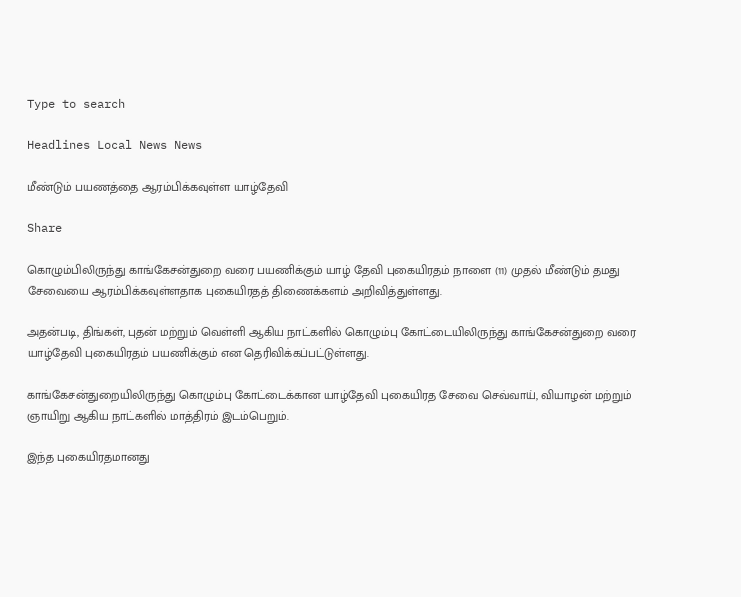Type to search

Headlines Local News News

மீண்டும் பயணத்தை ஆரம்பிக்கவுள்ள யாழ்தேவி

Share

கொழும்பிலிருந்து காங்கேசன்துறை வரை பயணிக்கும் யாழ் தேவி புகையிரதம் நாளை (11) முதல் மீண்டும் தமது சேவையை ஆரம்பிக்கவுள்ளதாக புகையிரதத் திணைக்களம் அறிவித்துள்ளது.

அதன்படி, திங்கள், புதன் மற்றும் வெள்ளி ஆகிய நாட்களில் கொழும்பு கோட்டையிலிருந்து காங்கேசன்துறை வரை யாழ்தேவி புகையிரதம் பயணிக்கும் என தெரிவிக்கப்பட்டுள்ளது.

காங்கேசன்துறையிலிருந்து கொழும்பு கோட்டைக்கான யாழ்தேவி புகையிரத சேவை செவ்வாய், வியாழன் மற்றும் ஞாயிறு ஆகிய நாட்களில் மாத்திரம் இடம்பெறும்.

இந்த புகையிரதமானது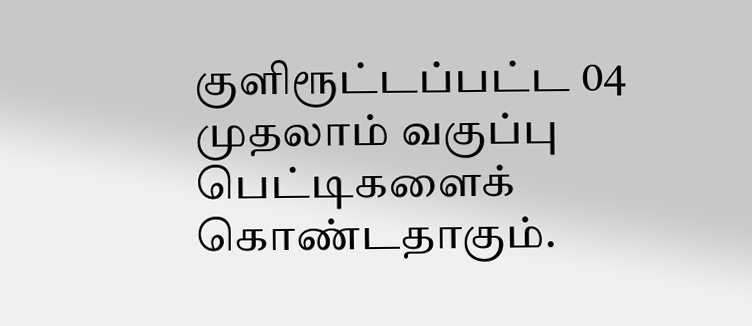குளிரூட்டப்பட்ட 04 முதலாம் வகுப்பு பெட்டிகளைக் கொண்டதாகும்.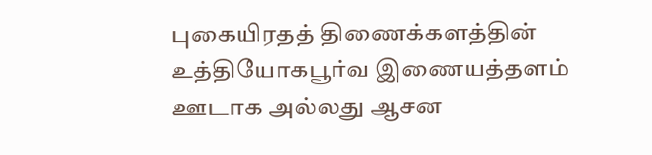புகையிரதத் திணைக்களத்தின் உத்தியோகபூர்வ இணையத்தளம் ஊடாக அல்லது ஆசன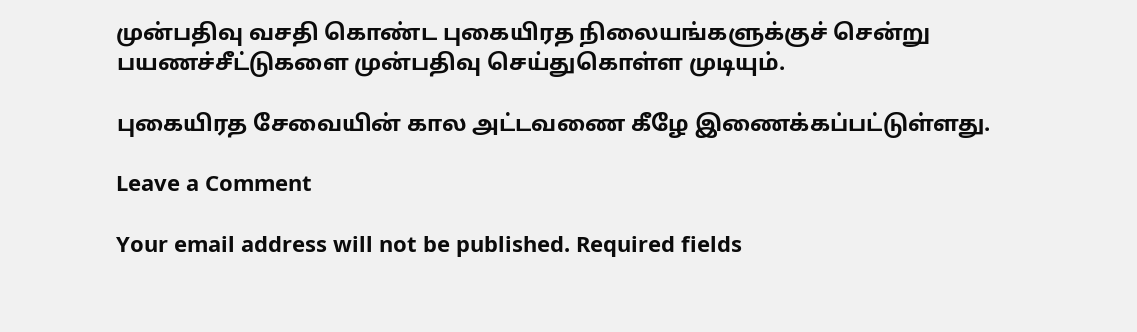முன்பதிவு வசதி கொண்ட புகையிரத நிலையங்களுக்குச் சென்று பயணச்சீட்டுகளை முன்பதிவு செய்துகொள்ள முடியும்.

புகையிரத சேவையின் கால அட்டவணை கீழே இணைக்கப்பட்டுள்ளது.

Leave a Comment

Your email address will not be published. Required fields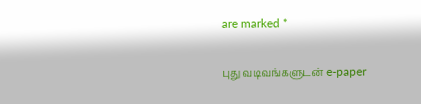are marked *

புது வடிவங்களுடன் e-paper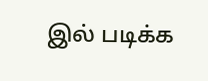இல் படிக்க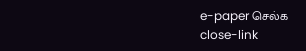e-paper செல்க
close-link